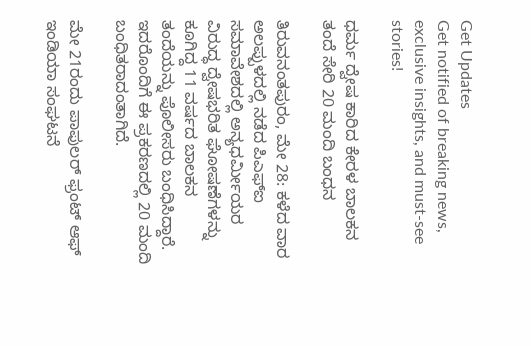Get Updates
Get notified of breaking news, exclusive insights, and must-see stories!

ಧರ್ಮ ದ್ವೇಷ ಕಾರಿದ ಕೇರಳ ಬಾಲಕನ ತಂದೆ ಸೇರಿ 20 ಮಂದಿ ಬಂಧನ

ತಿರುವನಂತಪುರಂ, ಮೇ 28: ಕಳೆದ ವಾರ ಅಲಪ್ಪುಳದಲ್ಲಿ ನಡೆದ ಪಿಎಫ್‌ಐ ಸಮಾವೇಶದಲ್ಲಿ ಅನ್ಯಧರ್ಮೀಯರ ವಿರುದ್ಧ ದ್ವೇಷಭರಿತ ಘೋಷಣೆಗಳನ್ನು ಕೂಗಿದ್ದ 11 ವರ್ಷದ ಬಾಲಕನ ತಂದೆಯನ್ನು ಪೊಲೀಸರು ಬಂಧಿಸಿದ್ದಾರೆ. ಇದರೊಂದಿಗೆ ಈ ಪ್ರಕರಣದಲ್ಲಿ 20 ಮಂದಿ ಬಂಧಿತರಾದಂತಾಗಿದೆ.

ಮೇ 21ರಂದು ಪಾಪುಲರ್ ಫ್ರಂಟ್ ಆಫ್ ಇಂಡಿಯಾ ಸಂಘಟನೆ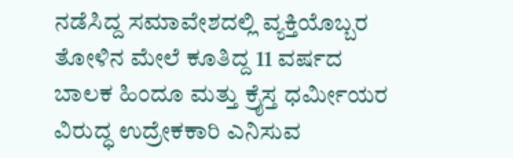ನಡೆಸಿದ್ದ ಸಮಾವೇಶದಲ್ಲಿ ವ್ಯಕ್ತಿಯೊಬ್ಬರ ತೋಳಿನ ಮೇಲೆ ಕೂತಿದ್ದ 11 ವರ್ಷದ ಬಾಲಕ ಹಿಂದೂ ಮತ್ತು ಕ್ರೈಸ್ತ ಧರ್ಮೀಯರ ವಿರುದ್ಧ ಉದ್ರೇಕಕಾರಿ ಎನಿಸುವ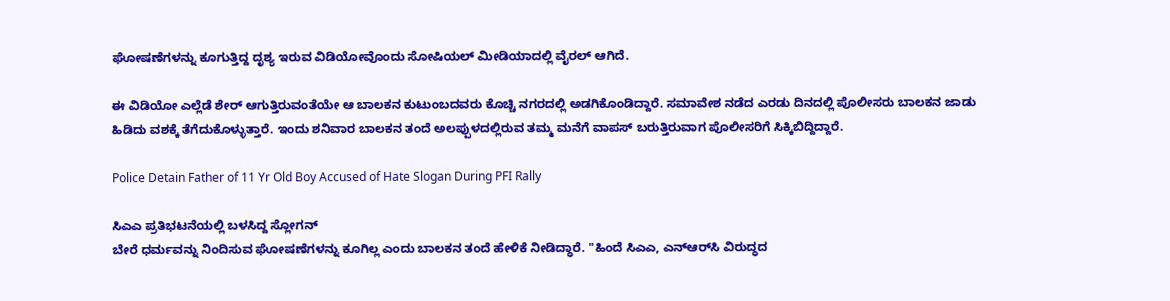ಘೋಷಣೆಗಳನ್ನು ಕೂಗುತ್ತಿದ್ದ ದೃಶ್ಯ ಇರುವ ವಿಡಿಯೋವೊಂದು ಸೋಷಿಯಲ್ ಮೀಡಿಯಾದಲ್ಲಿ ವೈರಲ್ ಆಗಿದೆ.

ಈ ವಿಡಿಯೋ ಎಲ್ಲೆಡೆ ಶೇರ್ ಆಗುತ್ತಿರುವಂತೆಯೇ ಆ ಬಾಲಕನ ಕುಟುಂಬದವರು ಕೊಚ್ಚಿ ನಗರದಲ್ಲಿ ಅಡಗಿಕೊಂಡಿದ್ದಾರೆ. ಸಮಾವೇಶ ನಡೆದ ಎರಡು ದಿನದಲ್ಲಿ ಪೊಲೀಸರು ಬಾಲಕನ ಜಾಡು ಹಿಡಿದು ವಶಕ್ಕೆ ತೆಗೆದುಕೊಳ್ಳುತ್ತಾರೆ. ಇಂದು ಶನಿವಾರ ಬಾಲಕನ ತಂದೆ ಅಲಪ್ಪುಳದಲ್ಲಿರುವ ತಮ್ಮ ಮನೆಗೆ ವಾಪಸ್ ಬರುತ್ತಿರುವಾಗ ಪೊಲೀಸರಿಗೆ ಸಿಕ್ಕಿಬಿದ್ದಿದ್ದಾರೆ.

Police Detain Father of 11 Yr Old Boy Accused of Hate Slogan During PFI Rally

ಸಿಎಎ ಪ್ರತಿಭಟನೆಯಲ್ಲಿ ಬಳಸಿದ್ದ ಸ್ಲೋಗನ್
ಬೇರೆ ಧರ್ಮವನ್ನು ನಿಂದಿಸುವ ಘೋಷಣೆಗಳನ್ನು ಕೂಗಿಲ್ಲ ಎಂದು ಬಾಲಕನ ತಂದೆ ಹೇಳಿಕೆ ನೀಡಿದ್ಧಾರೆ. "ಹಿಂದೆ ಸಿಎಎ, ಎನ್‌ಆರ್‌ಸಿ ವಿರುದ್ಧದ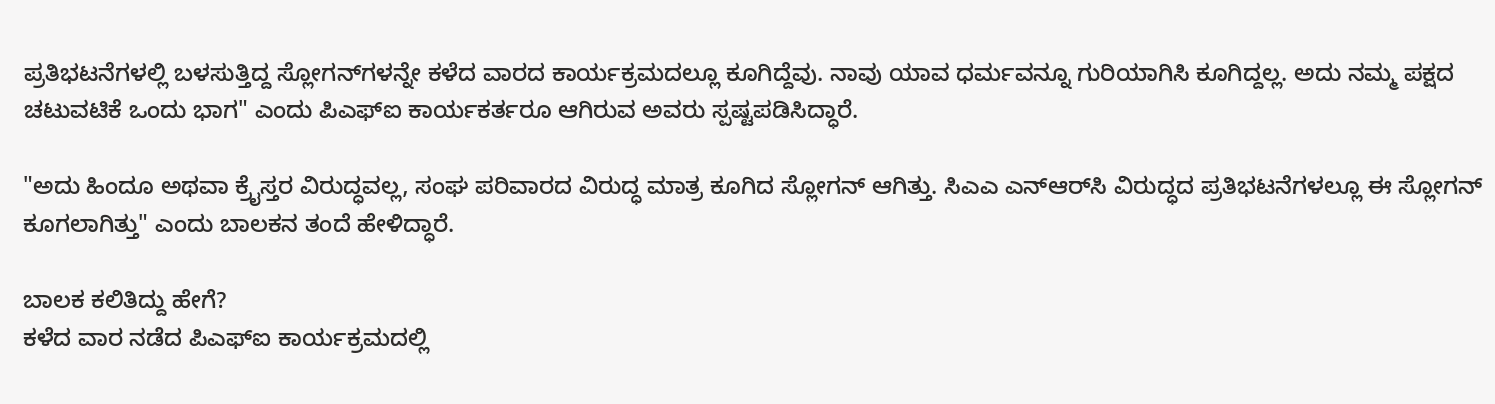ಪ್ರತಿಭಟನೆಗಳಲ್ಲಿ ಬಳಸುತ್ತಿದ್ದ ಸ್ಲೋಗನ್‌ಗಳನ್ನೇ ಕಳೆದ ವಾರದ ಕಾರ್ಯಕ್ರಮದಲ್ಲೂ ಕೂಗಿದ್ದೆವು. ನಾವು ಯಾವ ಧರ್ಮವನ್ನೂ ಗುರಿಯಾಗಿಸಿ ಕೂಗಿದ್ದಲ್ಲ. ಅದು ನಮ್ಮ ಪಕ್ಷದ ಚಟುವಟಿಕೆ ಒಂದು ಭಾಗ" ಎಂದು ಪಿಎಫ್‌ಐ ಕಾರ್ಯಕರ್ತರೂ ಆಗಿರುವ ಅವರು ಸ್ಪಷ್ಟಪಡಿಸಿದ್ಧಾರೆ.

"ಅದು ಹಿಂದೂ ಅಥವಾ ಕ್ರೈಸ್ತರ ವಿರುದ್ಧವಲ್ಲ, ಸಂಘ ಪರಿವಾರದ ವಿರುದ್ಧ ಮಾತ್ರ ಕೂಗಿದ ಸ್ಲೋಗನ್ ಆಗಿತ್ತು. ಸಿಎಎ ಎನ್‌ಆರ್‌ಸಿ ವಿರುದ್ಧದ ಪ್ರತಿಭಟನೆಗಳಲ್ಲೂ ಈ ಸ್ಲೋಗನ್ ಕೂಗಲಾಗಿತ್ತು" ಎಂದು ಬಾಲಕನ ತಂದೆ ಹೇಳಿದ್ಧಾರೆ.

ಬಾಲಕ ಕಲಿತಿದ್ದು ಹೇಗೆ?
ಕಳೆದ ವಾರ ನಡೆದ ಪಿಎಫ್‌ಐ ಕಾರ್ಯಕ್ರಮದಲ್ಲಿ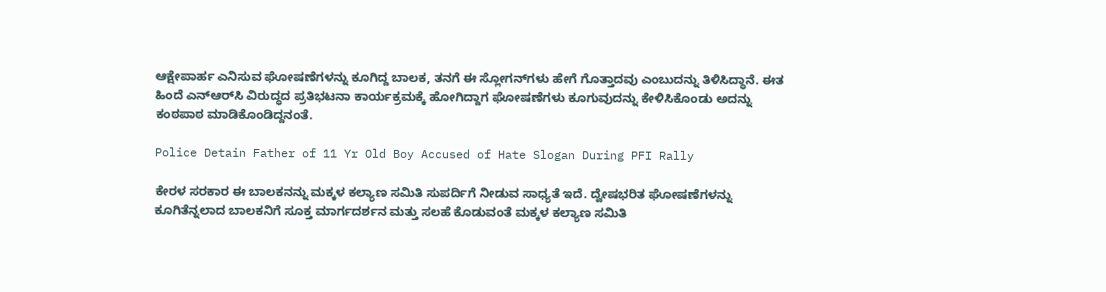ಆಕ್ಷೇಪಾರ್ಹ ಎನಿಸುವ ಘೋಷಣೆಗಳನ್ನು ಕೂಗಿದ್ದ ಬಾಲಕ, ತನಗೆ ಈ ಸ್ಲೋಗನ್‌ಗಳು ಹೇಗೆ ಗೊತ್ತಾದವು ಎಂಬುದನ್ನು ತಿಳಿಸಿದ್ಧಾನೆ. ಈತ ಹಿಂದೆ ಎನ್‌ಆರ್‌ಸಿ ವಿರುದ್ಧದ ಪ್ರತಿಭಟನಾ ಕಾರ್ಯಕ್ರಮಕ್ಕೆ ಹೋಗಿದ್ದಾಗ ಘೋಷಣೆಗಳು ಕೂಗುವುದನ್ನು ಕೇಳಿಸಿಕೊಂಡು ಅದನ್ನು ಕಂಠಪಾಠ ಮಾಡಿಕೊಂಡಿದ್ದನಂತೆ.

Police Detain Father of 11 Yr Old Boy Accused of Hate Slogan During PFI Rally

ಕೇರಳ ಸರಕಾರ ಈ ಬಾಲಕನನ್ನು ಮಕ್ಕಳ ಕಲ್ಯಾಣ ಸಮಿತಿ ಸುಪರ್ದಿಗೆ ನೀಡುವ ಸಾಧ್ಯತೆ ಇದೆ. ದ್ವೇಷಭರಿತ ಘೋಷಣೆಗಳನ್ನು ಕೂಗಿತೆನ್ನಲಾದ ಬಾಲಕನಿಗೆ ಸೂಕ್ತ ಮಾರ್ಗದರ್ಶನ ಮತ್ತು ಸಲಹೆ ಕೊಡುವಂತೆ ಮಕ್ಕಳ ಕಲ್ಯಾಣ ಸಮಿತಿ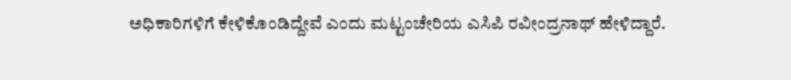ಅಧಿಕಾರಿಗಳಿಗೆ ಕೇಳಿಕೊಂಡಿದ್ದೇವೆ ಎಂದು ಮಟ್ಟಂಚೇರಿಯ ಎಸಿಪಿ ರವೀಂದ್ರನಾಥ್ ಹೇಳಿದ್ದಾರೆ.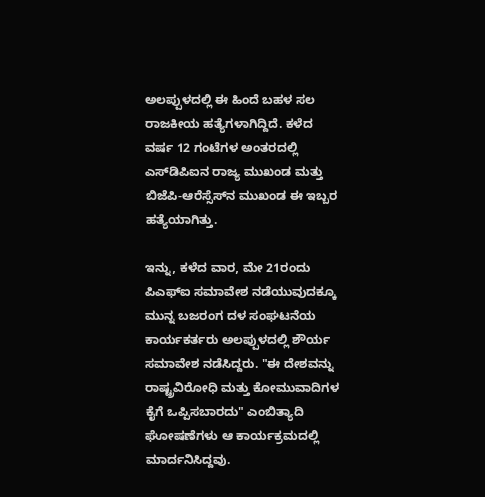ಅಲಪ್ಪುಳದಲ್ಲಿ ಈ ಹಿಂದೆ ಬಹಳ ಸಲ ರಾಜಕೀಯ ಹತ್ಯೆಗಳಾಗಿದ್ದಿದೆ. ಕಳೆದ ವರ್ಷ 12 ಗಂಟೆಗಳ ಅಂತರದಲ್ಲಿ ಎಸ್‌ಡಿಪಿಐನ ರಾಜ್ಯ ಮುಖಂಡ ಮತ್ತು ಬಿಜೆಪಿ-ಆರೆಸ್ಸೆಸ್‌ನ ಮುಖಂಡ ಈ ಇಬ್ಬರ ಹತ್ಯೆಯಾಗಿತ್ತು.

ಇನ್ನು, ಕಳೆದ ವಾರ, ಮೇ 21ರಂದು ಪಿಎಫ್‌ಐ ಸಮಾವೇಶ ನಡೆಯುವುದಕ್ಕೂ ಮುನ್ನ ಬಜರಂಗ ದಳ ಸಂಘಟನೆಯ ಕಾರ್ಯಕರ್ತರು ಅಲಪ್ಪುಳದಲ್ಲಿ ಶೌರ್ಯ ಸಮಾವೇಶ ನಡೆಸಿದ್ದರು. "ಈ ದೇಶವನ್ನು ರಾಷ್ಟ್ರವಿರೋಧಿ ಮತ್ತು ಕೋಮುವಾದಿಗಳ ಕೈಗೆ ಒಪ್ಪಿಸಬಾರದು" ಎಂಬಿತ್ಯಾದಿ ಘೋಷಣೆಗಳು ಆ ಕಾರ್ಯಕ್ರಮದಲ್ಲಿ ಮಾರ್ದನಿಸಿದ್ದವು.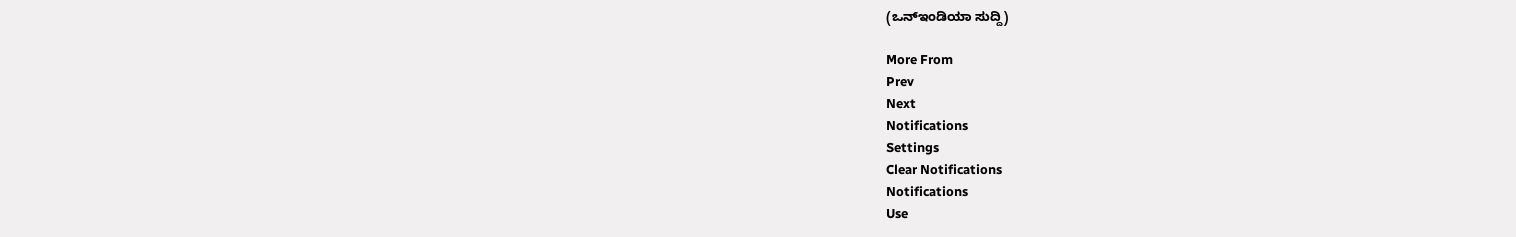(ಒನ್ಇಂಡಿಯಾ ಸುದ್ದಿ)

More From
Prev
Next
Notifications
Settings
Clear Notifications
Notifications
Use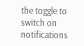the toggle to switch on notifications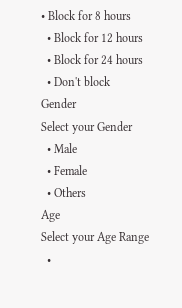• Block for 8 hours
  • Block for 12 hours
  • Block for 24 hours
  • Don't block
Gender
Select your Gender
  • Male
  • Female
  • Others
Age
Select your Age Range
  •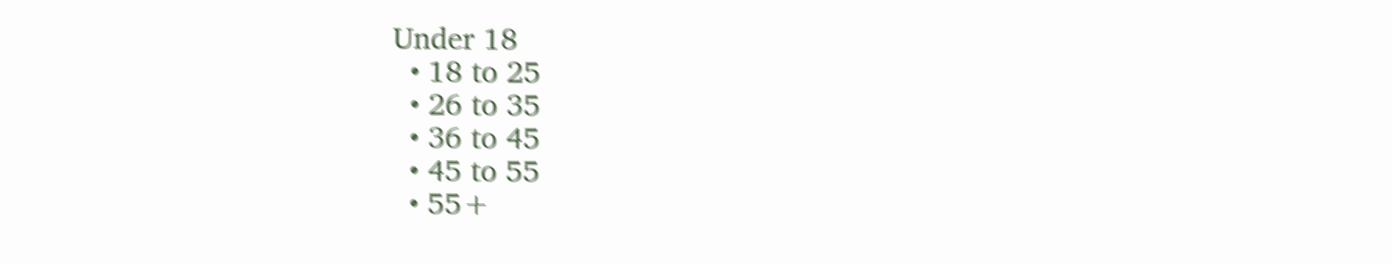Under 18
  • 18 to 25
  • 26 to 35
  • 36 to 45
  • 45 to 55
  • 55+